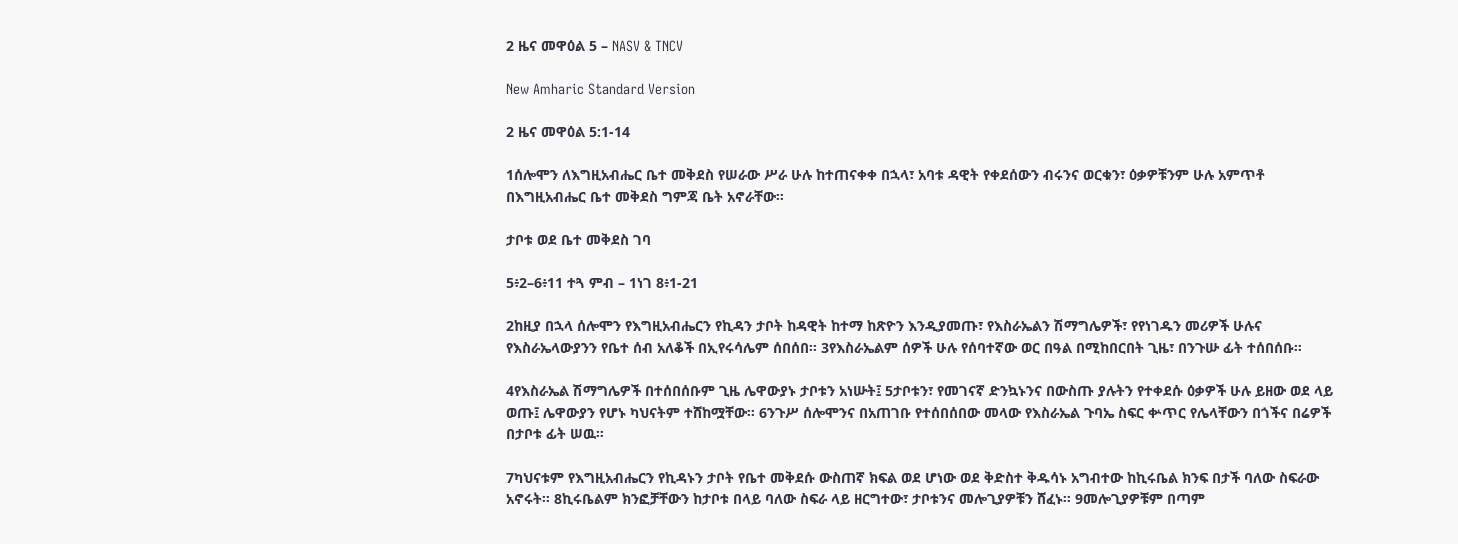2 ዜና መዋዕል 5 – NASV & TNCV

New Amharic Standard Version

2 ዜና መዋዕል 5:1-14

1ሰሎሞን ለእግዚአብሔር ቤተ መቅደስ የሠራው ሥራ ሁሉ ከተጠናቀቀ በኋላ፣ አባቱ ዳዊት የቀደሰውን ብሩንና ወርቁን፣ ዕቃዎቹንም ሁሉ አምጥቶ በእግዚአብሔር ቤተ መቅደስ ግምጃ ቤት አኖራቸው።

ታቦቱ ወደ ቤተ መቅደስ ገባ

5፥2–6፥11 ተጓ ምብ – 1ነገ 8፥1-21

2ከዚያ በኋላ ሰሎሞን የእግዚአብሔርን የኪዳን ታቦት ከዳዊት ከተማ ከጽዮን እንዲያመጡ፣ የእስራኤልን ሽማግሌዎች፣ የየነገዱን መሪዎች ሁሉና የእስራኤላውያንን የቤተ ሰብ አለቆች በኢየሩሳሌም ሰበሰበ። 3የእስራኤልም ሰዎች ሁሉ የሰባተኛው ወር በዓል በሚከበርበት ጊዜ፣ በንጉሡ ፊት ተሰበሰቡ።

4የእስራኤል ሽማግሌዎች በተሰበሰቡም ጊዜ ሌዋውያኑ ታቦቱን አነሡት፤ 5ታቦቱን፣ የመገናኛ ድንኳኑንና በውስጡ ያሉትን የተቀደሱ ዕቃዎች ሁሉ ይዘው ወደ ላይ ወጡ፤ ሌዋውያን የሆኑ ካህናትም ተሸከሟቸው። 6ንጉሥ ሰሎሞንና በአጠገቡ የተሰበሰበው መላው የእስራኤል ጉባኤ ስፍር ቍጥር የሌላቸውን በጎችና በሬዎች በታቦቱ ፊት ሠዉ።

7ካህናቱም የእግዚአብሔርን የኪዳኑን ታቦት የቤተ መቅደሱ ውስጠኛ ክፍል ወደ ሆነው ወደ ቅድስተ ቅዱሳኑ አግብተው ከኪሩቤል ክንፍ በታች ባለው ስፍራው አኖሩት። 8ኪሩቤልም ክንፎቻቸውን ከታቦቱ በላይ ባለው ስፍራ ላይ ዘርግተው፣ ታቦቱንና መሎጊያዎቹን ሸፈኑ። 9መሎጊያዎቹም በጣም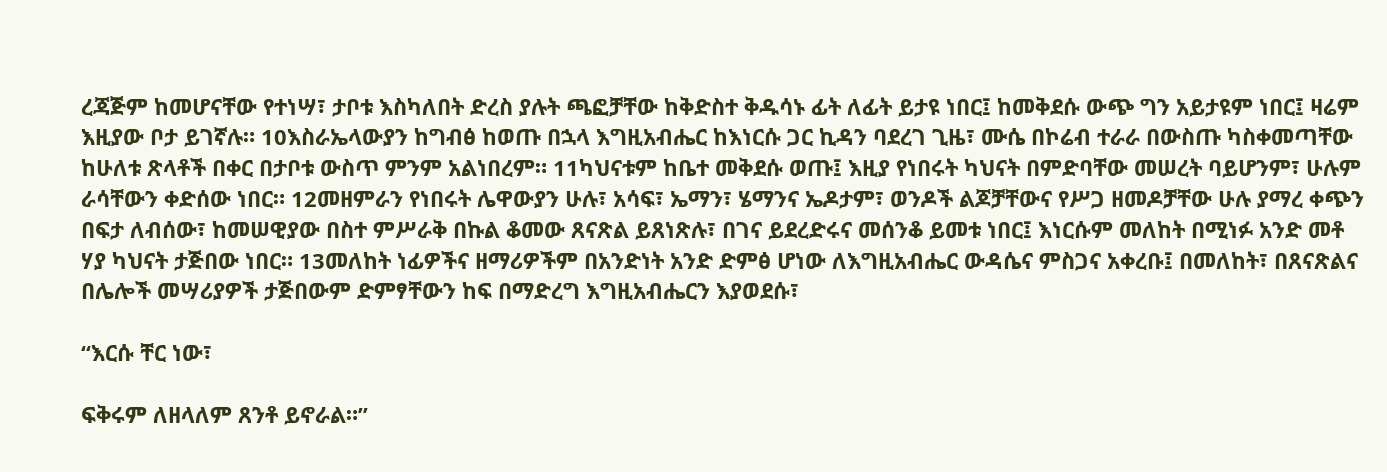ረጃጅም ከመሆናቸው የተነሣ፣ ታቦቱ እስካለበት ድረስ ያሉት ጫፎቻቸው ከቅድስተ ቅዱሳኑ ፊት ለፊት ይታዩ ነበር፤ ከመቅደሱ ውጭ ግን አይታዩም ነበር፤ ዛሬም እዚያው ቦታ ይገኛሉ። 10እስራኤላውያን ከግብፅ ከወጡ በኋላ እግዚአብሔር ከእነርሱ ጋር ኪዳን ባደረገ ጊዜ፣ ሙሴ በኮሬብ ተራራ በውስጡ ካስቀመጣቸው ከሁለቱ ጽላቶች በቀር በታቦቱ ውስጥ ምንም አልነበረም። 11ካህናቱም ከቤተ መቅደሱ ወጡ፤ እዚያ የነበሩት ካህናት በምድባቸው መሠረት ባይሆንም፣ ሁሉም ራሳቸውን ቀድሰው ነበር። 12መዘምራን የነበሩት ሌዋውያን ሁሉ፣ አሳፍ፣ ኤማን፣ ሄማንና ኤዶታም፣ ወንዶች ልጆቻቸውና የሥጋ ዘመዶቻቸው ሁሉ ያማረ ቀጭን በፍታ ለብሰው፣ ከመሠዊያው በስተ ምሥራቅ በኩል ቆመው ጸናጽል ይጸነጽሉ፣ በገና ይደረድሩና መሰንቆ ይመቱ ነበር፤ እነርሱም መለከት በሚነፉ አንድ መቶ ሃያ ካህናት ታጅበው ነበር። 13መለከት ነፊዎችና ዘማሪዎችም በአንድነት አንድ ድምፅ ሆነው ለእግዚአብሔር ውዳሴና ምስጋና አቀረቡ፤ በመለከት፣ በጸናጽልና በሌሎች መሣሪያዎች ታጅበውም ድምፃቸውን ከፍ በማድረግ እግዚአብሔርን እያወደሱ፣

“እርሱ ቸር ነው፣

ፍቅሩም ለዘላለም ጸንቶ ይኖራል።”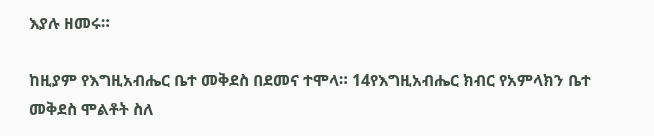እያሉ ዘመሩ።

ከዚያም የእግዚአብሔር ቤተ መቅደስ በደመና ተሞላ። 14የእግዚአብሔር ክብር የአምላክን ቤተ መቅደስ ሞልቶት ስለ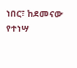ነበር፣ ከደመናው የተነሣ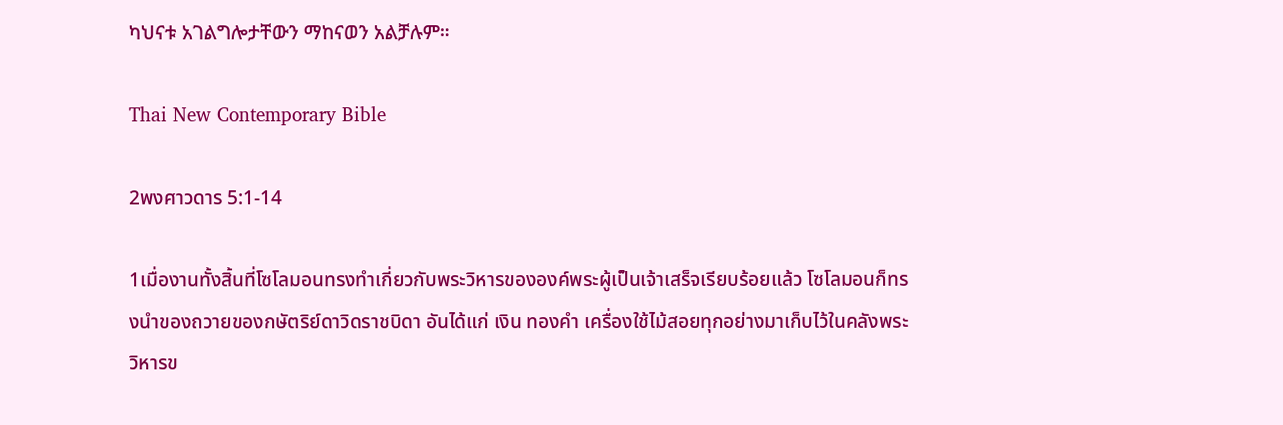ካህናቱ አገልግሎታቸውን ማከናወን አልቻሉም።

Thai New Contemporary Bible

2พงศาวดาร 5:1-14

1เมื่องานทั้งสิ้นที่โซโลมอนทรงทำเกี่ยวกับพระวิหารขององค์พระผู้เป็นเจ้าเสร็จเรียบร้อยแล้ว โซโลมอนก็ทรงนำของถวายของกษัตริย์ดาวิดราชบิดา อันได้แก่ เงิน ทองคำ เครื่องใช้ไม้สอยทุกอย่างมาเก็บไว้ในคลังพระวิหารข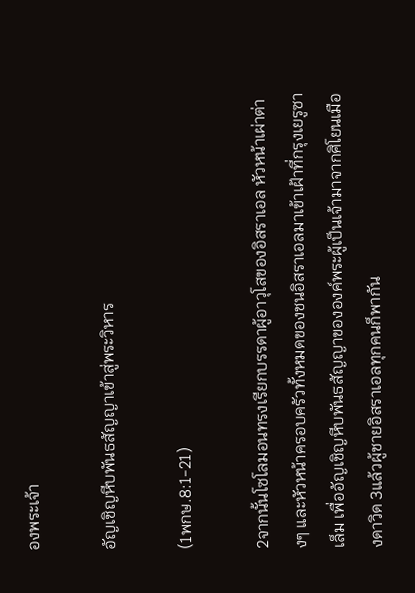องพระเจ้า

อัญเชิญหีบพันธสัญญาเข้าสู่พระวิหาร

(1พกษ.8:1-21)

2จากนั้นโซโลมอนทรงเรียกบรรดาผู้อาวุโสของอิสราเอล หัวหน้าเผ่าต่างๆ และหัวหน้าครอบครัวทั้งหมดของชนอิสราเอลมาเข้าเฝ้าที่กรุงเยรูซาเล็ม เพื่ออัญเชิญหีบพันธสัญญาขององค์พระผู้เป็นเจ้ามาจากศิโยนเมืองดาวิด 3แล้วผู้ชายอิสราเอลทุกคนก็พากัน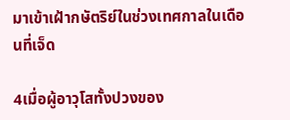มาเข้าเฝ้ากษัตริย์ในช่วงเทศกาลในเดือนที่เจ็ด

4เมื่อผู้อาวุโสทั้งปวงของ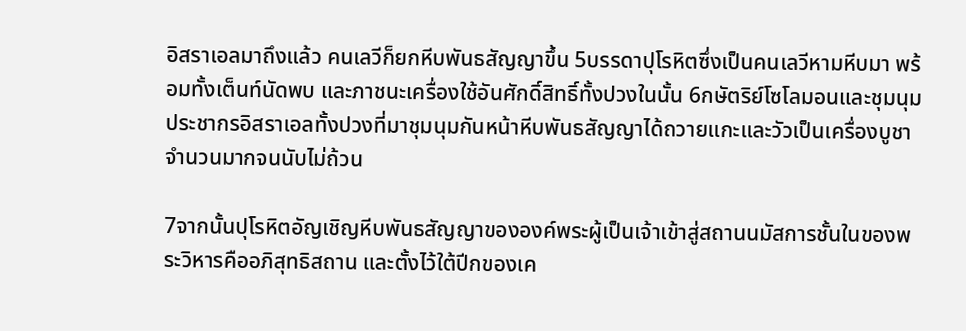อิสราเอลมาถึงแล้ว คนเลวีก็ยกหีบพันธสัญญาขึ้น 5บรรดาปุโรหิตซึ่งเป็นคนเลวีหามหีบมา พร้อมทั้งเต็นท์นัดพบ และภาชนะเครื่องใช้อันศักดิ์สิทธิ์ทั้งปวงในนั้น 6กษัตริย์โซโลมอนและชุมนุมประชากรอิสราเอลทั้งปวงที่มาชุมนุมกันหน้าหีบพันธสัญญาได้ถวายแกะและวัวเป็นเครื่องบูชาจำนวนมากจนนับไม่ถ้วน

7จากนั้นปุโรหิตอัญเชิญหีบพันธสัญญาขององค์พระผู้เป็นเจ้าเข้าสู่สถานนมัสการชั้นในของพระวิหารคืออภิสุทธิสถาน และตั้งไว้ใต้ปีกของเค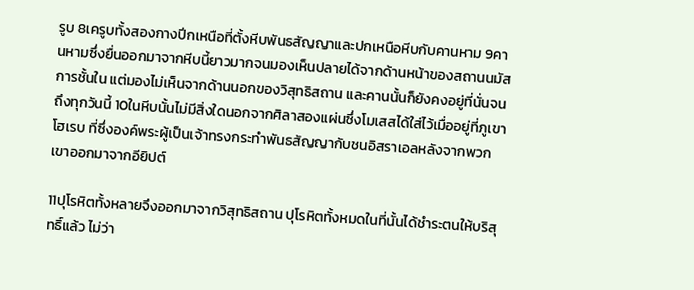รูบ 8เครูบทั้งสองกางปีกเหนือที่ตั้งหีบพันธสัญญาและปกเหนือหีบกับคานหาม 9คานหามซึ่งยื่นออกมาจากหีบนี้ยาวมากจนมองเห็นปลายได้จากด้านหน้าของสถานนมัสการชั้นใน แต่มองไม่เห็นจากด้านนอกของวิสุทธิสถาน และคานนั้นก็ยังคงอยู่ที่นั่นจนถึงทุกวันนี้ 10ในหีบนั้นไม่มีสิ่งใดนอกจากศิลาสองแผ่นซึ่งโมเสสได้ใส่ไว้เมื่ออยู่ที่ภูเขาโฮเรบ ที่ซึ่งองค์พระผู้เป็นเจ้าทรงกระทำพันธสัญญากับชนอิสราเอลหลังจากพวกเขาออกมาจากอียิปต์

11ปุโรหิตทั้งหลายจึงออกมาจากวิสุทธิสถาน ปุโรหิตทั้งหมดในที่นั้นได้ชำระตนให้บริสุทธิ์แล้ว ไม่ว่า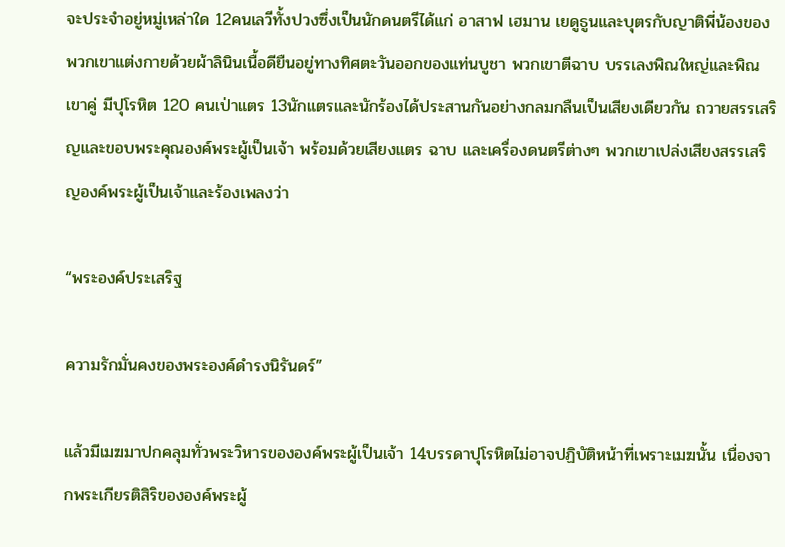จะประจำอยู่หมู่เหล่าใด 12คนเลวีทั้งปวงซึ่งเป็นนักดนตรีได้แก่ อาสาฟ เฮมาน เยดูธูนและบุตรกับญาติพี่น้องของพวกเขาแต่งกายด้วยผ้าลินินเนื้อดียืนอยู่ทางทิศตะวันออกของแท่นบูชา พวกเขาตีฉาบ บรรเลงพิณใหญ่และพิณเขาคู่ มีปุโรหิต 120 คนเป่าแตร 13นักแตรและนักร้องได้ประสานกันอย่างกลมกลืนเป็นเสียงเดียวกัน ถวายสรรเสริญและขอบพระคุณองค์พระผู้เป็นเจ้า พร้อมด้วยเสียงแตร ฉาบ และเครื่องดนตรีต่างๆ พวกเขาเปล่งเสียงสรรเสริญองค์พระผู้เป็นเจ้าและร้องเพลงว่า

“พระองค์ประเสริฐ

ความรักมั่นคงของพระองค์ดำรงนิรันดร์”

แล้วมีเมฆมาปกคลุมทั่วพระวิหารขององค์พระผู้เป็นเจ้า 14บรรดาปุโรหิตไม่อาจปฏิบัติหน้าที่เพราะเมฆนั้น เนื่องจากพระเกียรติสิริขององค์พระผู้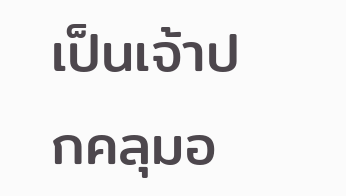เป็นเจ้าปกคลุมอ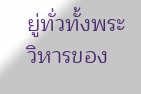ยู่ทั่วทั้งพระวิหารของ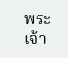พระเจ้า